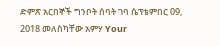ድምጽ አርበኞች ግንቦት ሰባት ገባ ሴፕቴምበር 09, 2018 መለስካቸው አምሃ Your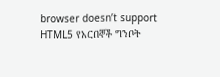browser doesn’t support HTML5 የአርበኞች ግንቦት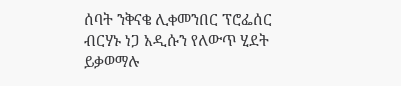ሰባት ንቅናቄ ሊቀመንበር ፕሮፌሰር ብርሃኑ ነጋ አዲሱን የለውጥ ሂደት ይቃወማሉ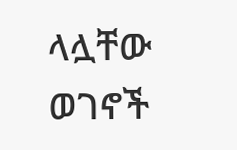ላሏቸው ወገኖች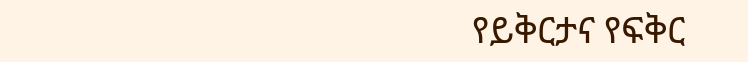የይቅርታና የፍቅር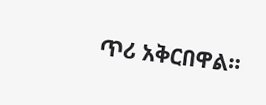ጥሪ አቅርበዋል።